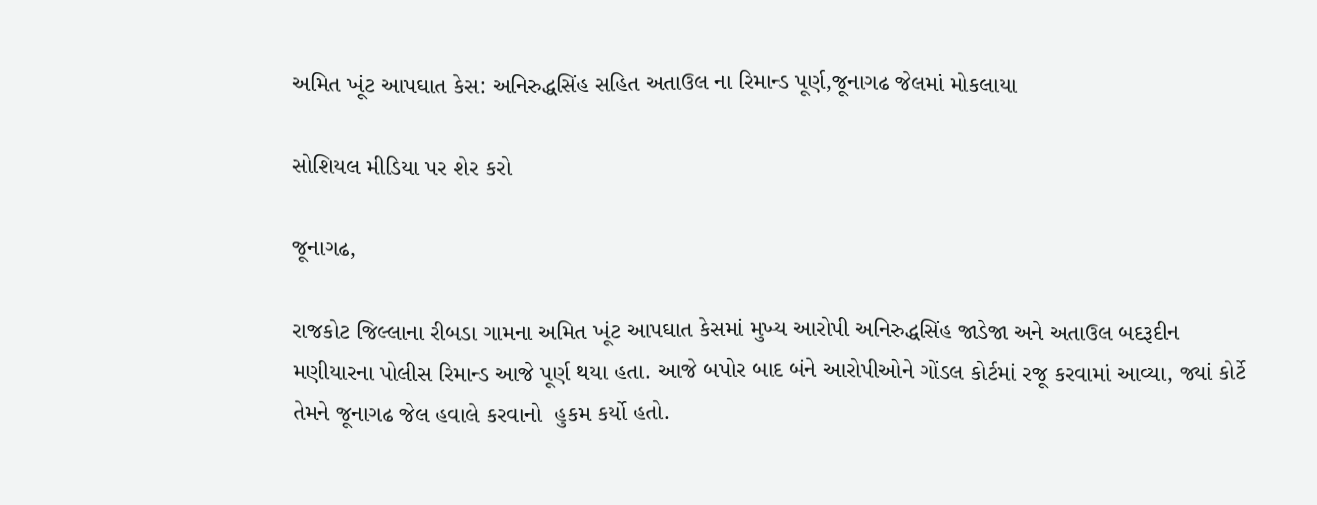અમિત ખૂંટ આપઘાત કેસ: અનિરુદ્ધસિંહ સહિત અતાઉલ ના રિમાન્ડ પૂર્ણ,જૂનાગઢ જેલમાં મોકલાયા

સોશિયલ મીડિયા પર શેર કરો

જૂનાગઢ,

રાજકોટ જિલ્લાના રીબડા ગામના અમિત ખૂંટ આપઘાત કેસમાં મુખ્ય આરોપી અનિરુદ્ધસિંહ જાડેજા અને અતાઉલ બદરૂદીન મણીયારના પોલીસ રિમાન્ડ આજે પૂર્ણ થયા હતા. આજે બપોર બાદ બંને આરોપીઓને ગોંડલ કોર્ટમાં રજૂ કરવામાં આવ્યા, જ્યાં કોર્ટે તેમને જૂનાગઢ જેલ હવાલે કરવાનો  હુકમ કર્યો હતો.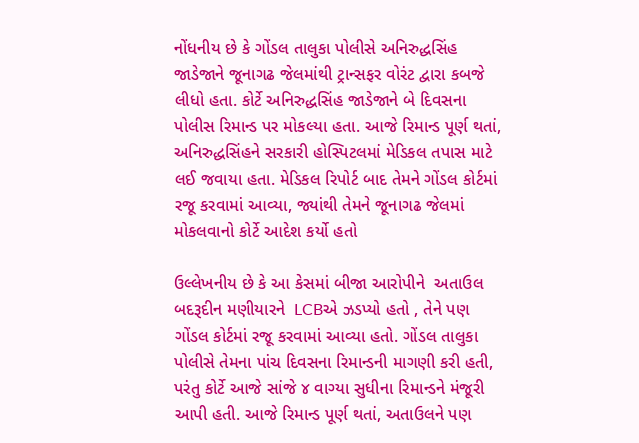નોંધનીય છે કે ગોંડલ તાલુકા પોલીસે અનિરુદ્ધસિંહ જાડેજાને જૂનાગઢ જેલમાંથી ટ્રાન્સફર વોરંટ દ્વારા કબજે લીધો હતા. કોર્ટે અનિરુદ્ધસિંહ જાડેજાને બે દિવસના પોલીસ રિમાન્ડ પર મોકલ્યા હતા. આજે રિમાન્ડ પૂર્ણ થતાં, અનિરુદ્ધસિંહને સરકારી હોસ્પિટલમાં મેડિકલ તપાસ માટે લઈ જવાયા હતા. મેડિકલ રિપોર્ટ બાદ તેમને ગોંડલ કોર્ટમાં રજૂ કરવામાં આવ્યા, જ્યાંથી તેમને જૂનાગઢ જેલમાં મોકલવાનો કોર્ટે આદેશ કર્યો હતો

ઉલ્લેખનીય છે કે આ કેસમાં બીજા આરોપીને  અતાઉલ બદરૂદીન મણીયારને  LCBએ ઝડપ્યો હતો , તેને પણ  ગોંડલ કોર્ટમાં રજૂ કરવામાં આવ્યા હતો. ગોંડલ તાલુકા પોલીસે તેમના પાંચ દિવસના રિમાન્ડની માગણી કરી હતી, પરંતુ કોર્ટે આજે સાંજે ૪ વાગ્યા સુધીના રિમાન્ડને મંજૂરી આપી હતી. આજે રિમાન્ડ પૂર્ણ થતાં, અતાઉલને પણ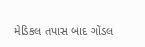મેડિકલ તપાસ બાદ ગોંડલ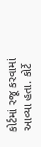કોર્ટમાં રજૂ કરવામાં આવ્યા હતા. કોર્ટે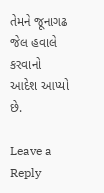તેમને જૂનાગઢ જેલ હવાલે કરવાનો આદેશ આપ્યો છે.

Leave a Reply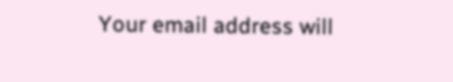Your email address will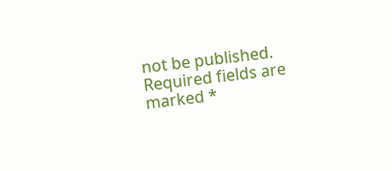not be published. Required fields are marked *